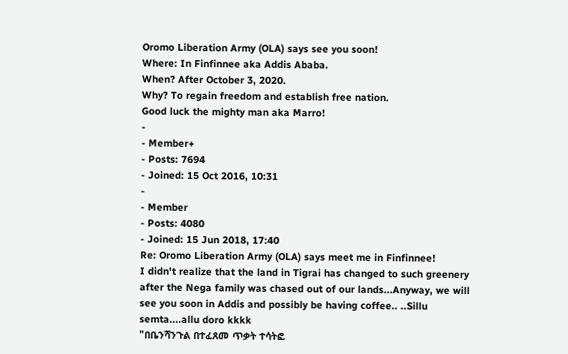Oromo Liberation Army (OLA) says see you soon!
Where: In Finfinnee aka Addis Ababa.
When? After October 3, 2020.
Why? To regain freedom and establish free nation.
Good luck the mighty man aka Marro!
-
- Member+
- Posts: 7694
- Joined: 15 Oct 2016, 10:31
-
- Member
- Posts: 4080
- Joined: 15 Jun 2018, 17:40
Re: Oromo Liberation Army (OLA) says meet me in Finfinnee!
I didn't realize that the land in Tigrai has changed to such greenery after the Nega family was chased out of our lands...Anyway, we will see you soon in Addis and possibly be having coffee.. ..Sillu semta....allu doro kkkk
"በቤንሻንጉል በተፈጸመ ጥቃት ተሳትፎ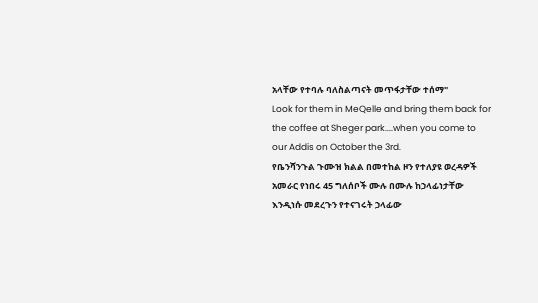አላቸው የተባሉ ባለስልጣናት መጥፋታቸው ተሰማ"
Look for them in MeQelle and bring them back for the coffee at Sheger park....when you come to our Addis on October the 3rd.
የቤንሻንጉል ጉሙዝ ክልል በመተከል ዞን የተለያዩ ወረዳዎች አመራር የነበሩ 45 ግለሰቦች ሙሉ በሙሉ ከኃላፊነታቸው እንዲነሱ መደረጉን የተናገሩት ኃላፊው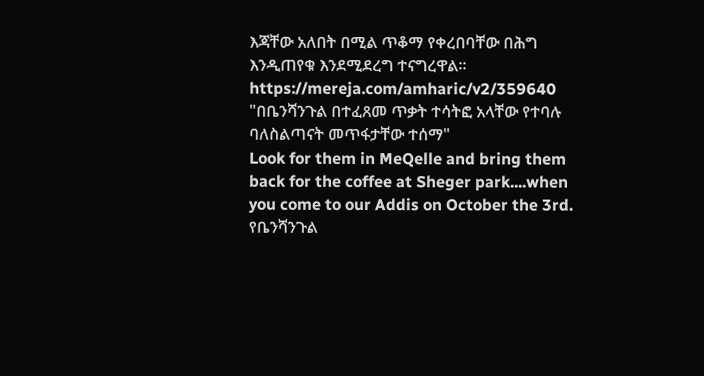እጃቸው አለበት በሚል ጥቆማ የቀረበባቸው በሕግ እንዲጠየቁ እንደሚደረግ ተናግረዋል።
https://mereja.com/amharic/v2/359640
"በቤንሻንጉል በተፈጸመ ጥቃት ተሳትፎ አላቸው የተባሉ ባለስልጣናት መጥፋታቸው ተሰማ"
Look for them in MeQelle and bring them back for the coffee at Sheger park....when you come to our Addis on October the 3rd.
የቤንሻንጉል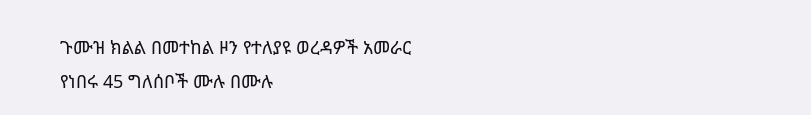ጉሙዝ ክልል በመተከል ዞን የተለያዩ ወረዳዎች አመራር የነበሩ 45 ግለሰቦች ሙሉ በሙሉ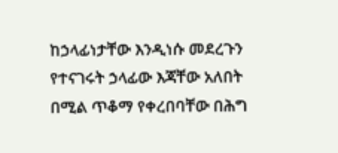ከኃላፊነታቸው እንዲነሱ መደረጉን የተናገሩት ኃላፊው እጃቸው አለበት በሚል ጥቆማ የቀረበባቸው በሕግ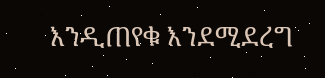እንዲጠየቁ እንደሚደረግ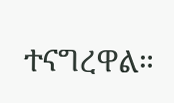ተናግረዋል።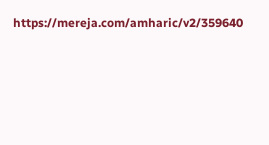https://mereja.com/amharic/v2/359640